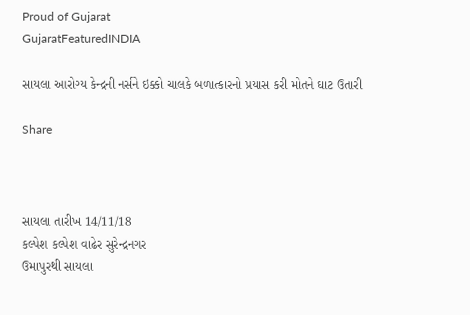Proud of Gujarat
GujaratFeaturedINDIA

સાયલા આરોગ્ય કેન્દ્રની નર્સને ઇક્કો ચાલકે બળાત્કારનો પ્રયાસ કરી મોતને ઘાટ ઉતારી

Share



સાયલા તારીખ 14/11/18
કલ્પેશ કલ્પેશ વાઢેર સુરેન્દ્રનગર
ઉમાપુરથી સાયલા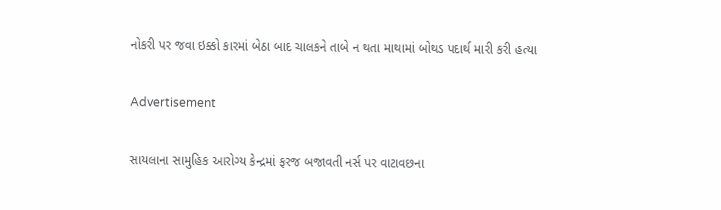નોકરી પર જવા ઇક્કો કારમાં બેઠા બાદ ચાલકને તાબે ન થતા માથામાં બોથડ પદાર્થ મારી કરી હત્યા

Advertisement

સાયલાના સામુહિક આરોગ્ય કેન્દ્રમાં ફરજ બજાવતી નર્સ પર વાટાવછના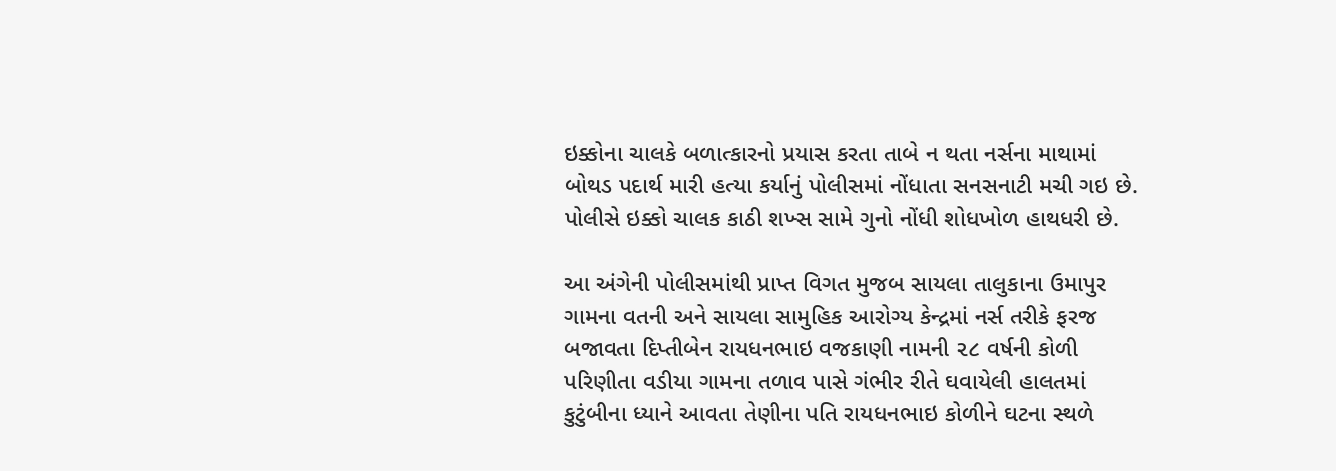ઇક્કોના ચાલકે બળાત્કારનો પ્રયાસ કરતા તાબે ન થતા નર્સના માથામાં બોથડ પદાર્થ મારી હત્યા કર્યાનું પોલીસમાં નોંધાતા સનસનાટી મચી ગઇ છે. પોલીસે ઇક્કો ચાલક કાઠી શખ્સ સામે ગુનો નોંધી શોધખોળ હાથધરી છે.

આ અંગેની પોલીસમાંથી પ્રાપ્ત વિગત મુજબ સાયલા તાલુકાના ઉમાપુર ગામના વતની અને સાયલા સામુહિક આરોગ્ય કેન્દ્રમાં નર્સ તરીકે ફરજ બજાવતા દિપ્તીબેન રાયધનભાઇ વજકાણી નામની ૨૮ વર્ષની કોળી પરિણીતા વડીયા ગામના તળાવ પાસે ગંભીર રીતે ઘવાયેલી હાલતમાં કુટુંબીના ધ્યાને આવતા તેણીના પતિ રાયધનભાઇ કોળીને ઘટના સ્થળે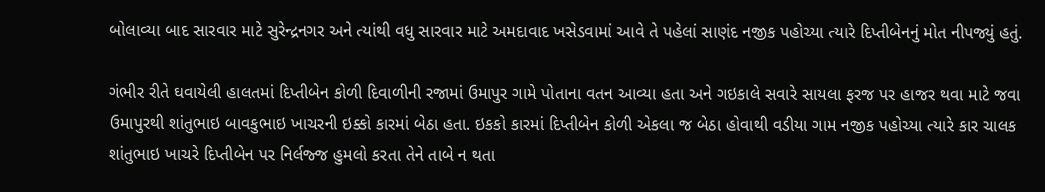બોલાવ્યા બાદ સારવાર માટે સુરેન્દ્રનગર અને ત્યાંથી વધુ સારવાર માટે અમદાવાદ ખસેડવામાં આવે તે પહેલાં સાણંદ નજીક પહોચ્યા ત્યારે દિપ્તીબેનનું મોત નીપજ્યું હતું.

ગંભીર રીતે ઘવાયેલી હાલતમાં દિપ્તીબેન કોળી દિવાળીની રજામાં ઉમાપુર ગામે પોતાના વતન આવ્યા હતા અને ગઇકાલે સવારે સાયલા ફરજ પર હાજર થવા માટે જવા ઉમાપુરથી શાંતુભાઇ બાવકુભાઇ ખાચરની ઇક્કો કારમાં બેઠા હતા. ઇકકો કારમાં દિપ્તીબેન કોળી એકલા જ બેઠા હોવાથી વડીયા ગામ નજીક પહોચ્યા ત્યારે કાર ચાલક શાંતુભાઇ ખાચરે દિપ્તીબેન પર નિર્લજ્જ હુમલો કરતા તેને તાબે ન થતા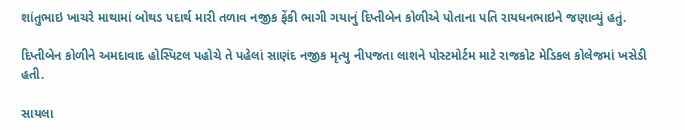શાંતુભાઇ ખાચરે માથામાં બોથડ પદાર્થ મારી તળાવ નજીક ફેંકી ભાગી ગયાનું દિપ્તીબેન કોળીએ પોતાના પતિ રાયધનભાઇને જણાવ્યું હતું.

દિપ્તીબેન કોળીને અમદાવાદ હોસ્પિટલ પહોચે તે પહેલાં સાણંદ નજીક મૃત્યુ નીપજતા લાશને પોસ્ટમોર્ટમ માટે રાજકોટ મેડિકલ કોલેજમાં ખસેડી હતી.

સાયલા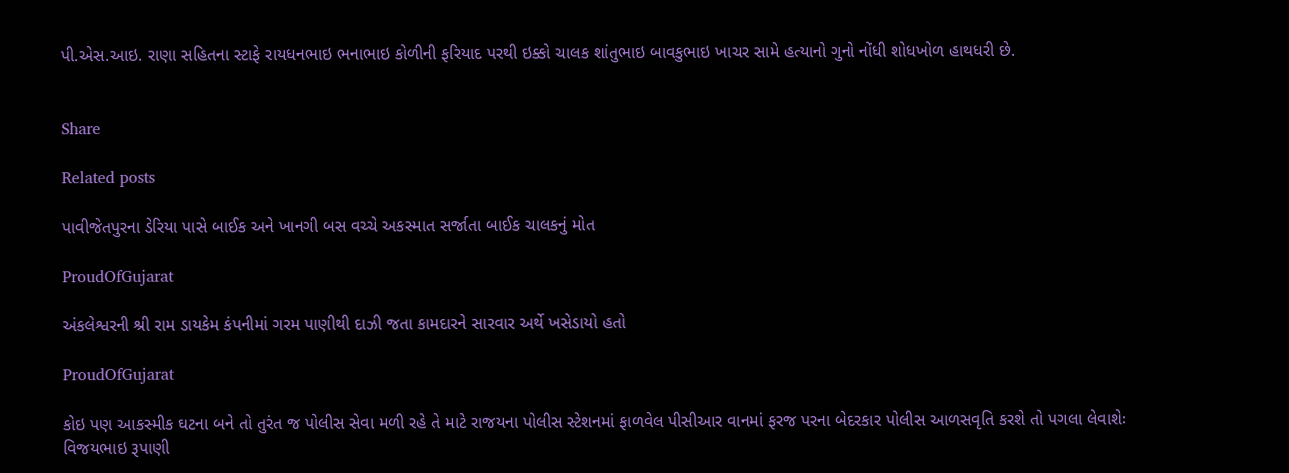પી.એસ.આઇ. રાણા સહિતના સ્ટાફે રાયધનભાઇ ભનાભાઇ કોળીની ફરિયાદ પરથી ઇક્કો ચાલક શાંતુભાઇ બાવકુભાઇ ખાચર સામે હત્યાનો ગુનો નોંધી શોધખોળ હાથધરી છે.


Share

Related posts

પાવીજેતપુરના ડેરિયા પાસે બાઈક અને ખાનગી બસ વચ્ચે અકસ્માત સર્જાતા બાઈક ચાલકનું મોત

ProudOfGujarat

અંકલેશ્વરની શ્રી રામ ડાયકેમ કંપનીમાં ગરમ પાણીથી દાઝી જતા કામદારને સારવાર અર્થે ખસેડાયો હતો

ProudOfGujarat

કોઇ પણ આકસ્મીક ઘટના બને તો તુરંત જ પોલીસ સેવા મળી રહે તે માટે રાજયના પોલીસ સ્ટેશનમાં ફાળવેલ પીસીઆર વાનમાં ફરજ પરના બેદરકાર પોલીસ આળસવૃતિ કરશે તો પગલા લેવાશેઃ વિજયભાઇ રૂપાણી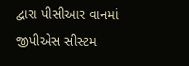દ્વારા પીસીઆર વાનમાં જીપીએસ સીસ્ટમ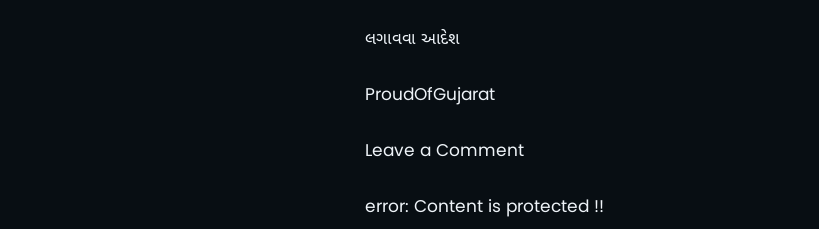લગાવવા આદેશ

ProudOfGujarat

Leave a Comment

error: Content is protected !!